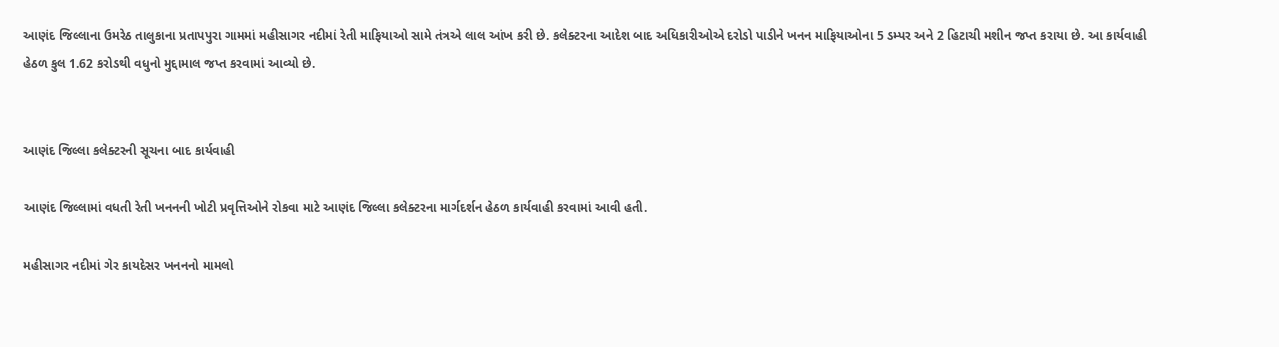આણંદ જિલ્લાના ઉમરેઠ તાલુકાના પ્રતાપપુરા ગામમાં મહીસાગર નદીમાં રેતી માફિયાઓ સામે તંત્રએ લાલ આંખ કરી છે. કલેક્ટરના આદેશ બાદ અધિકારીઓએ દરોડો પાડીને ખનન માફિયાઓના 5 ડમ્પર અને 2 હિટાચી મશીન જપ્ત કરાયા છે. આ કાર્યવાહી હેઠળ કુલ 1.62 કરોડથી વધુનો મુદ્દામાલ જપ્ત કરવામાં આવ્યો છે.


આણંદ જિલ્લા કલેક્ટરની સૂચના બાદ કાર્યવાહી

આણંદ જિલ્લામાં વધતી રેતી ખનનની ખોટી પ્રવૃત્તિઓને રોકવા માટે આણંદ જિલ્લા કલેક્ટરના માર્ગદર્શન હેઠળ કાર્યવાહી કરવામાં આવી હતી.

મહીસાગર નદીમાં ગેર કાયદેસર ખનનનો મામલો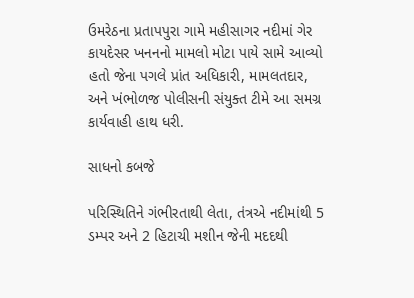ઉમરેઠના પ્રતાપપુરા ગામે મહીસાગર નદીમાં ગેર કાયદેસર ખનનનો મામલો મોટા પાયે સામે આવ્યો હતો જેના પગલે પ્રાંત અધિકારી, મામલતદાર, અને ખંભોળજ પોલીસની સંયુક્ત ટીમે આ સમગ્ર કાર્યવાહી હાથ ધરી.

સાધનો કબજે

પરિસ્થિતિને ગંભીરતાથી લેતા, તંત્રએ નદીમાંથી 5 ડમ્પર અને 2 હિટાચી મશીન જેની મદદથી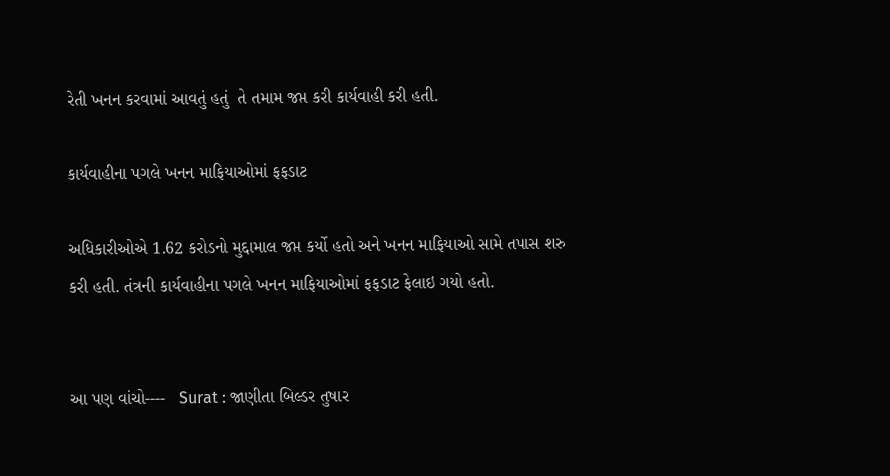રેતી ખનન કરવામાં આવતું હતું  તે તમામ જપ્ત કરી કાર્યવાહી કરી હતી.

કાર્યવાહીના પગલે ખનન માફિયાઓમાં ફફડાટ

અધિકારીઓએ 1.62 કરોડનો મુદ્દામાલ જપ્ત કર્યો હતો અને ખનન માફિયાઓ સામે તપાસ શરુ કરી હતી. તંત્રની કાર્યવાહીના પગલે ખનન માફિયાઓમાં ફફડાટ ફેલાઇ ગયો હતો.


આ પણ વાંચો----   Surat : જાણીતા બિલ્ડર તુષાર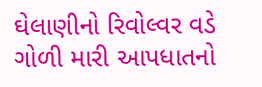ઘેલાણીનો રિવોલ્વર વડે ગોળી મારી આપધાતનો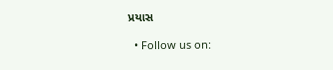પ્રયાસ

  • Follow us on: